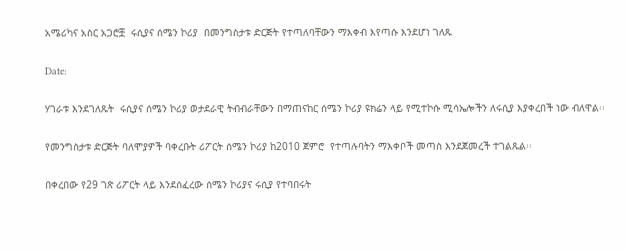አሜሪካና አስር አጋሮቿ  ሩሲያና ሰሜን ኮሪያ  በመንግስታቱ ድርጅት የተጣለባቸውን ማእቀብ እየጣሱ እንደሆነ ገለጹ

Date:

ሃገራቱ እንደገለጹት  ሩሲያና ሰሜን ኮሪያ ወታደራዊ ትብብራቸውን በማጠናከር ሰሜን ኮሪያ ዩክሬን ላይ የሚተኮሱ ሚሳኤሎችን ለሩሲያ እያቀረበች ነው ብለዋል፡፡

የመንግስታቱ ድርጅት ባለሞያዎች ባቀረቡት ሪፖርት ሰሜን ኮሪያ ከ2010 ጀምሮ  የተጣሉባትን ማእቀቦች መጣስ እንደጀመረች ተገልጹል፡፡

በቀረበው የ29 ገጽ ሪፖርት ላይ እንደሰፈረው ሰሜን ኮሪያና ሩሲያ የተባበሩት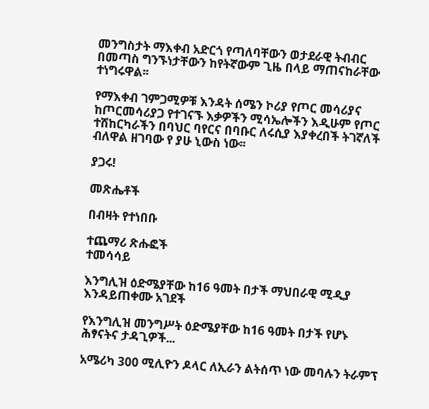መንግስታት ማእቀብ አድርጎ የጣለባቸውን ወታደራዊ ትብብር በመጣስ ግንኙነታቸውን ከየትኛውም ጊዜ በላይ ማጠናከራቸው ተነግሩዋል፡፡

የማእቀብ ገምጋሚዎቹ እንዳት ሰሜን ኮሪያ የጦር መሳሪያና ከጦርመሳሪያጋ የተገናኙ እቃዎችን ሚሳኤሎችን እዲሁም የጦር ተሸከርካራችን በባህር ባየርና በባቡር ለሩሲያ እያቀረበች ትገኛለች ብለዋል ዘገባው የ ያሁ ኒውስ ነው፡፡

ያጋሩ!

መጽሔቶች

በብዛት የተነበቡ

ተጨማሪ ጽሑፎች
ተመሳሳይ

እንግሊዝ ዕድሜያቸው ከ16 ዓመት በታች ማህበራዊ ሚዲያ እንዳይጠቀሙ አገደች

የእንግሊዝ መንግሥት ዕድሜያቸው ከ16 ዓመት በታች የሆኑ ሕፃናትና ታዳጊዎች...

አሜሪካ 300 ሚሊዮን ዶላር ለኢራን ልትሰጥ ነው መባሉን ትራምፕ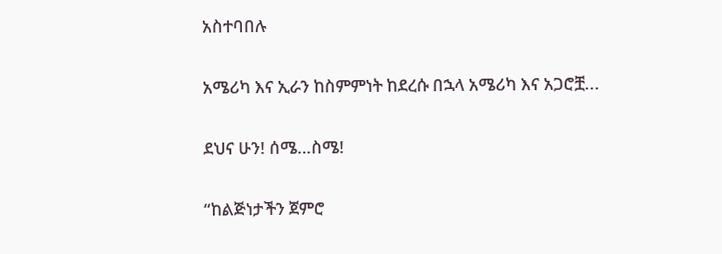አስተባበሉ

አሜሪካ እና ኢራን ከስምምነት ከደረሱ በኋላ አሜሪካ እና አጋሮቿ...

ደህና ሁን! ሰሜ…ስሜ!

“ከልጅነታችን ጀምሮ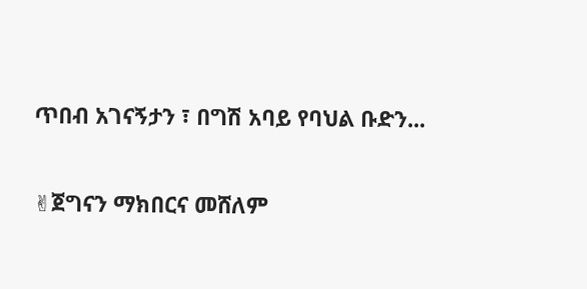ጥበብ አገናኝታን ፣ በግሽ አባይ የባህል ቡድን...

✌ጀግናን ማክበርና መሸለም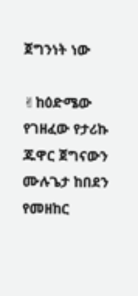ጀግንነት ነው

✌ከዕድሜው የገዘፈው የታሪኩ ጁዋር ጀግናውን ሙሉጌታ ከበደን የመዘከር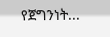የጀግንነት...